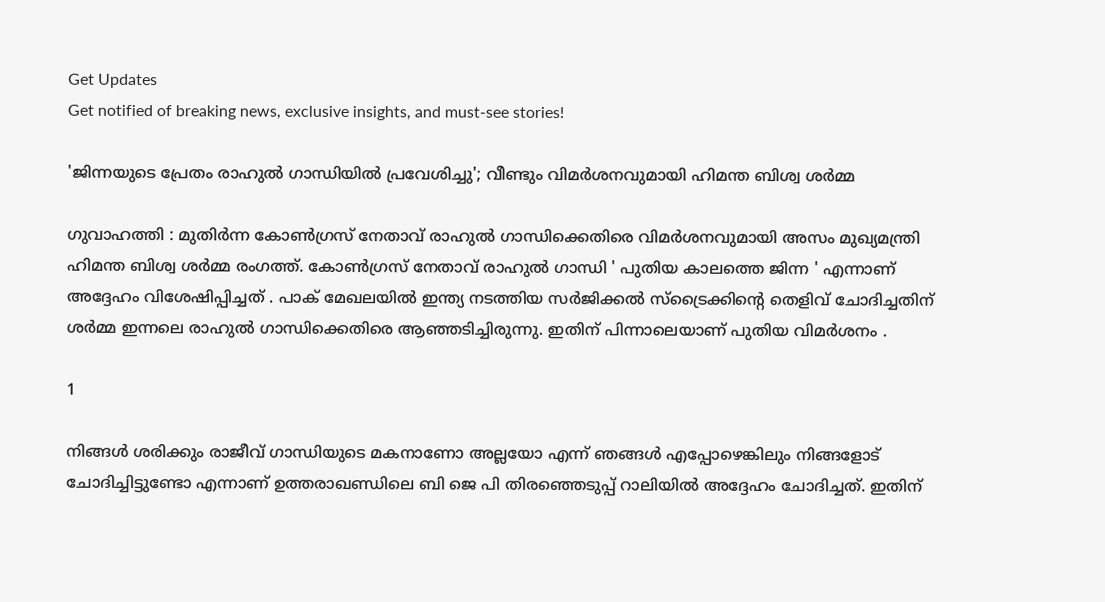Get Updates
Get notified of breaking news, exclusive insights, and must-see stories!

'ജിന്നയുടെ പ്രേതം രാഹുല്‍ ഗാന്ധിയില്‍ പ്രവേശിച്ചു'; വീണ്ടും വിമര്‍ശനവുമായി ഹിമന്ത ബിശ്വ ശര്‍മ്മ

ഗുവാഹത്തി : മുതിര്‍ന്ന കോണ്‍ഗ്രസ് നേതാവ് രാഹുല്‍ ഗാന്ധിക്കെതിരെ വിമര്‍ശനവുമായി അസം മുഖ്യമന്ത്രി ഹിമന്ത ബിശ്വ ശര്‍മ്മ രംഗത്ത്. കോണ്‍ഗ്രസ് നേതാവ് രാഹുല്‍ ഗാന്ധി ' പുതിയ കാലത്തെ ജിന്ന ' എന്നാണ് അദ്ദേഹം വിശേഷിപ്പിച്ചത് . പാക് മേഖലയില്‍ ഇന്ത്യ നടത്തിയ സര്‍ജിക്കല്‍ സ്ട്രൈക്കിന്റെ തെളിവ് ചോദിച്ചതിന് ശര്‍മ്മ ഇന്നലെ രാഹുല്‍ ഗാന്ധിക്കെതിരെ ആഞ്ഞടിച്ചിരുന്നു. ഇതിന് പിന്നാലെയാണ് പുതിയ വിമര്‍ശനം .

1

നിങ്ങള്‍ ശരിക്കും രാജീവ് ഗാന്ധിയുടെ മകനാണോ അല്ലയോ എന്ന് ഞങ്ങള്‍ എപ്പോഴെങ്കിലും നിങ്ങളോട് ചോദിച്ചിട്ടുണ്ടോ എന്നാണ് ഉത്തരാഖണ്ഡിലെ ബി ജെ പി തിരഞ്ഞെടുപ്പ് റാലിയില്‍ അദ്ദേഹം ചോദിച്ചത്. ഇതിന്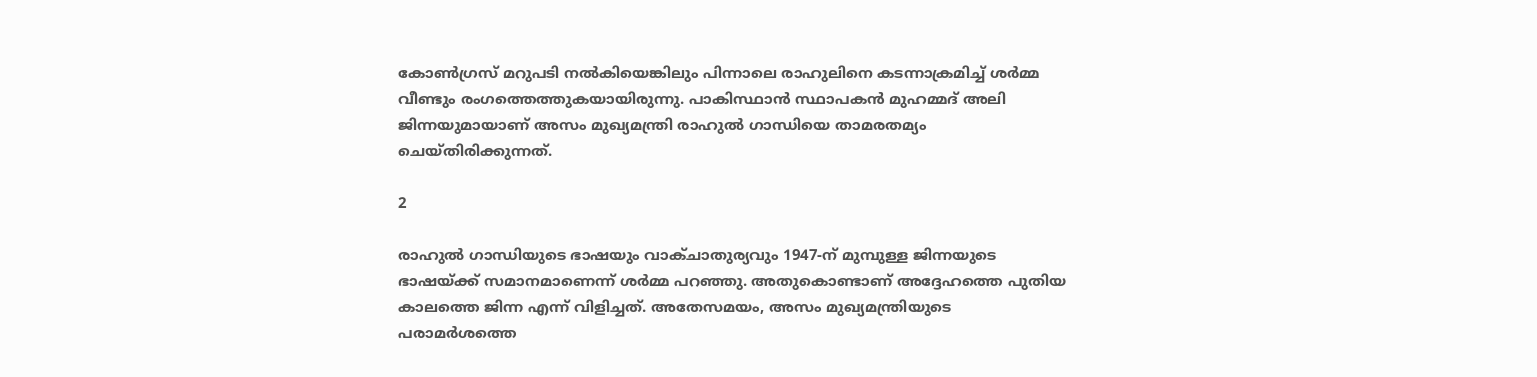കോണ്‍ഗ്രസ് മറുപടി നല്‍കിയെങ്കിലും പിന്നാലെ രാഹുലിനെ കടന്നാക്രമിച്ച് ശര്‍മ്മ വീണ്ടും രംഗത്തെത്തുകയായിരുന്നു. പാകിസ്ഥാന്‍ സ്ഥാപകന്‍ മുഹമ്മദ് അലി ജിന്നയുമായാണ് അസം മുഖ്യമന്ത്രി രാഹുല്‍ ഗാന്ധിയെ താമരതമ്യം ചെയ്തിരിക്കുന്നത്.

2

രാഹുല്‍ ഗാന്ധിയുടെ ഭാഷയും വാക്ചാതുര്യവും 1947-ന് മുമ്പുള്ള ജിന്നയുടെ ഭാഷയ്ക്ക് സമാനമാണെന്ന് ശര്‍മ്മ പറഞ്ഞു. അതുകൊണ്ടാണ് അദ്ദേഹത്തെ പുതിയ കാലത്തെ ജിന്ന എന്ന് വിളിച്ചത്. അതേസമയം, അസം മുഖ്യമന്ത്രിയുടെ പരാമര്‍ശത്തെ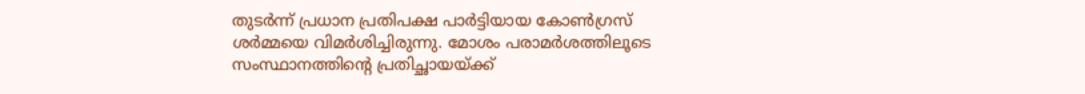തുടര്‍ന്ന് പ്രധാന പ്രതിപക്ഷ പാര്‍ട്ടിയായ കോണ്‍ഗ്രസ് ശര്‍മ്മയെ വിമര്‍ശിച്ചിരുന്നു. മോശം പരാമര്‍ശത്തിലൂടെ സംസ്ഥാനത്തിന്റെ പ്രതിച്ഛായയ്ക്ക്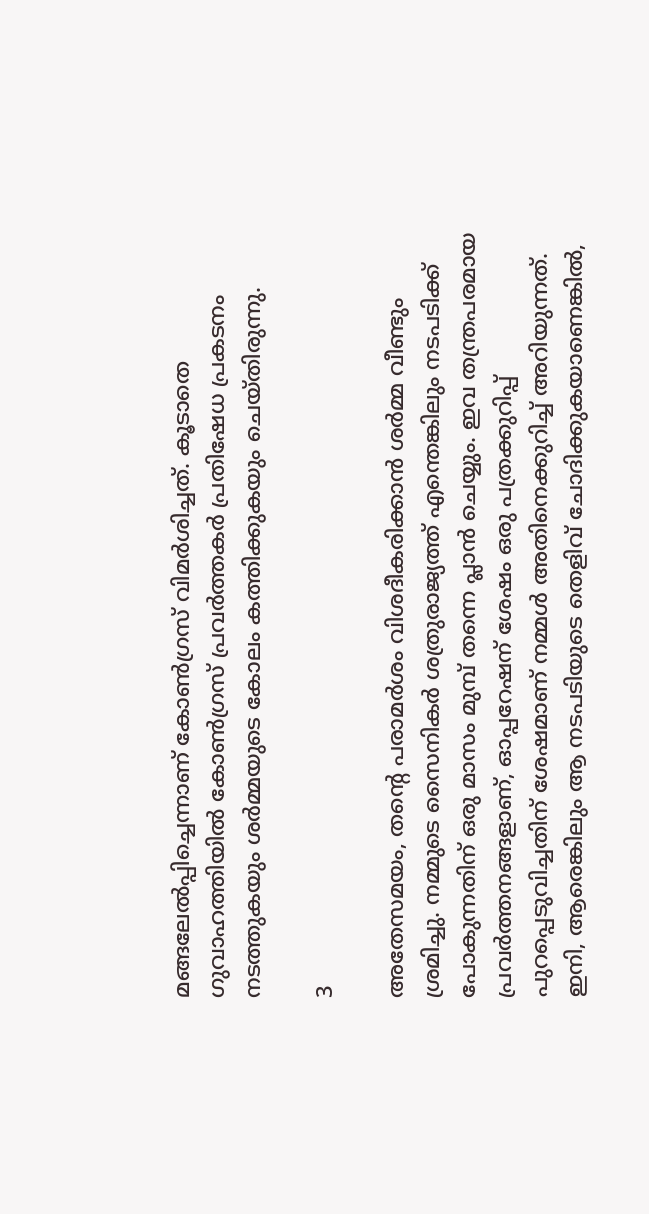മങ്ങലേല്‍പ്പിച്ചെന്നാണ് കോണ്‍ഗ്രസ് വിമര്‍ശിച്ചത്. കൂടാതെ ഗുവാഹത്തിയില്‍ കോണ്‍ഗ്രസ് പ്രവര്‍ത്തകര്‍ പ്രതിഷേധ പ്രകടനം നടത്തുകയും ശര്‍മ്മയുടെ കോലം കത്തിക്കുകയും ചെയ്തിരുന്നു.

3

അതേസമയം, തന്റെ പരാമര്‍ശം വിശദീകരിക്കാന്‍ ശര്‍മ്മ വീണ്ടും ശ്രമിച്ചു. നമ്മുടെ സൈനികര്‍ ശത്രുരാജ്യത്ത് എന്തെങ്കിലും നടപടിക്ക് പോകുന്നതിന് ഒരു മാസം മുമ്പ് തന്നെ പ്ലാന്‍ ചെയ്യും. ഇവ തന്ത്രപരമായ പ്രവര്‍ത്തനങ്ങളാണ്, ഓപ്പറേഷന് ശേഷം ഒരു പത്രക്കുറിപ്പ് പുറപ്പെടുവിച്ചതിന് ശേഷമാണ് നമ്മള്‍ അതിനെക്കുറിച്ച് അറിയുന്നത്. ഇനി, ആരെങ്കിലും ആ നടപടിയുടെ തെളിവ് ചോദിക്കുകയാണെങ്കില്‍,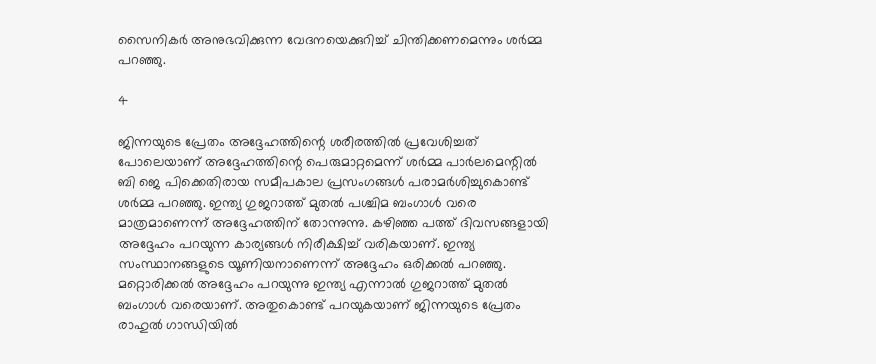സൈനികര്‍ അനുഭവിക്കുന്ന വേദനയെക്കുറിച്ച് ചിന്തിക്കണമെന്നും ശര്‍മ്മ പറഞ്ഞു.

4

ജിന്നയുടെ പ്രേതം അദ്ദേഹത്തിന്റെ ശരീരത്തില്‍ പ്രവേശിച്ചത് പോലെയാണ് അദ്ദേഹത്തിന്റെ പെരുമാറ്റമെന്ന് ശര്‍മ്മ പാര്‍ലമെന്റില്‍ ബി ജെ പിക്കെതിരായ സമീപകാല പ്രസംഗങ്ങള്‍ പരാമര്‍ശിച്ചുകൊണ്ട് ശര്‍മ്മ പറഞ്ഞു. ഇന്ത്യ ഗുജറാത്ത് മുതല്‍ പശ്ചിമ ബംഗാള്‍ വരെ മാത്രമാണെന്ന് അദ്ദേഹത്തിന് തോന്നുന്നു. കഴിഞ്ഞ പത്ത് ദിവസങ്ങളായി അദ്ദേഹം പറയുന്ന കാര്യങ്ങള്‍ നിരീക്ഷിച്ച് വരികയാണ്. ഇന്ത്യ സംസ്ഥാനങ്ങളുടെ യൂണിയനാണെന്ന് അദ്ദേഹം ഒരിക്കല്‍ പറഞ്ഞു. മറ്റൊരിക്കല്‍ അദ്ദേഹം പറയുന്നു ഇന്ത്യ എന്നാല്‍ ഗുജറാത്ത് മുതല്‍ ബംഗാള്‍ വരെയാണ്. അതുകൊണ്ട് പറയുകയാണ് ജിന്നയുടെ പ്രേതം രാഹുല്‍ ഗാന്ധിയില്‍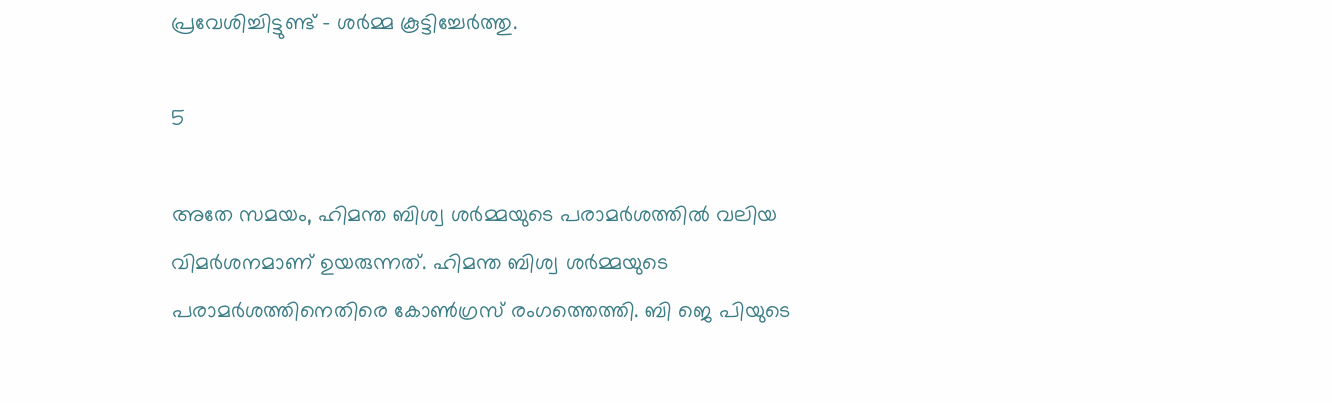പ്രവേശിച്ചിട്ടുണ്ട് - ശര്‍മ്മ കൂട്ടിച്ചേര്‍ത്തു.

5

അതേ സമയം, ഹിമന്ത ബിശ്വ ശര്‍മ്മയുടെ പരാമര്‍ശത്തില്‍ വലിയ വിമര്‍ശനമാണ് ഉയരുന്നത്. ഹിമന്ത ബിശ്വ ശര്‍മ്മയുടെ പരാമര്‍ശത്തിനെതിരെ കോണ്‍ഗ്രസ് രംഗത്തെത്തി. ബി ജെ പിയുടെ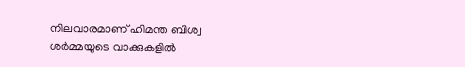നിലവാരമാണ് ഹിമന്ത ബിശ്വ ശര്‍മ്മയുടെ വാക്കുകളില്‍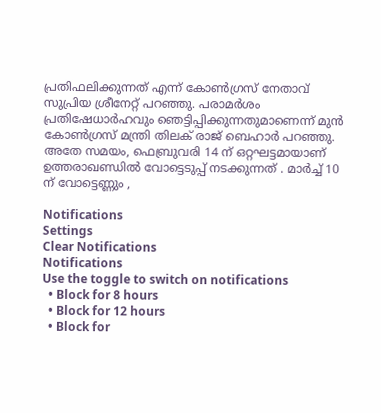പ്രതിഫലിക്കുന്നത് എന്ന് കോണ്‍ഗ്രസ് നേതാവ് സുപ്രിയ ശ്രീനേറ്റ് പറഞ്ഞു. പരാമര്‍ശം പ്രതിഷേധാര്‍ഹവും ഞെട്ടിപ്പിക്കുന്നതുമാണെന്ന് മുന്‍ കോണ്‍ഗ്രസ് മന്ത്രി തിലക് രാജ് ബെഹാര്‍ പറഞ്ഞു.
അതേ സമയം, ഫെബ്രുവരി 14 ന് ഒറ്റഘട്ടമായാണ് ഉത്തരാഖണ്ഡിൽ വോട്ടെടുപ്പ് നടക്കുന്നത് . മാർച്ച് 10 ന് വോട്ടെണ്ണും ,

Notifications
Settings
Clear Notifications
Notifications
Use the toggle to switch on notifications
  • Block for 8 hours
  • Block for 12 hours
  • Block for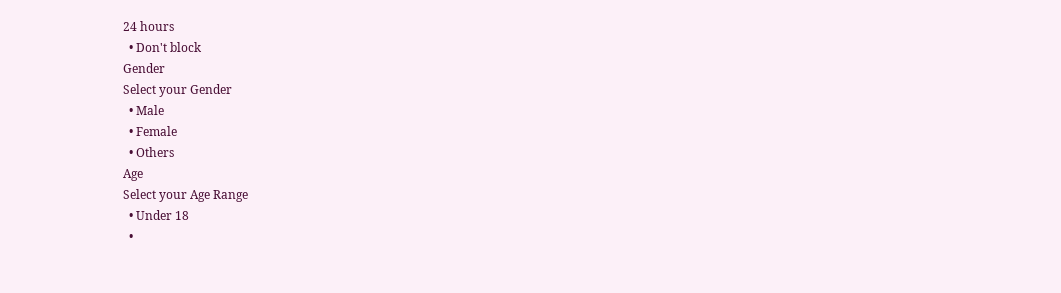24 hours
  • Don't block
Gender
Select your Gender
  • Male
  • Female
  • Others
Age
Select your Age Range
  • Under 18
  •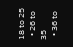18 to 25
  • 26 to 35
  • 36 to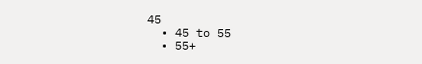45
  • 45 to 55
  • 55+